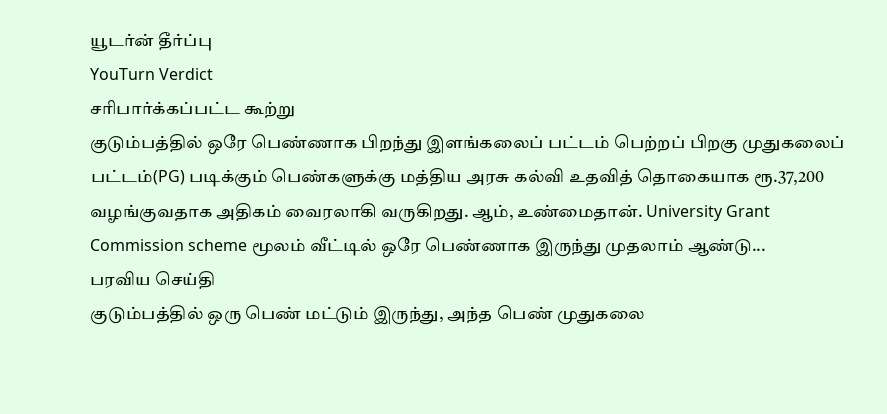யூடர்ன் தீர்ப்பு
YouTurn Verdict
சரிபார்க்கப்பட்ட கூற்று
குடும்பத்தில் ஒரே பெண்ணாக பிறந்து இளங்கலைப் பட்டம் பெற்றப் பிறகு முதுகலைப் பட்டம்(PG) படிக்கும் பெண்களுக்கு மத்திய அரசு கல்வி உதவித் தொகையாக ரூ.37,200 வழங்குவதாக அதிகம் வைரலாகி வருகிறது. ஆம், உண்மைதான். University Grant Commission scheme மூலம் வீட்டில் ஒரே பெண்ணாக இருந்து முதலாம் ஆண்டு...
பரவிய செய்தி
குடும்பத்தில் ஒரு பெண் மட்டும் இருந்து, அந்த பெண் முதுகலை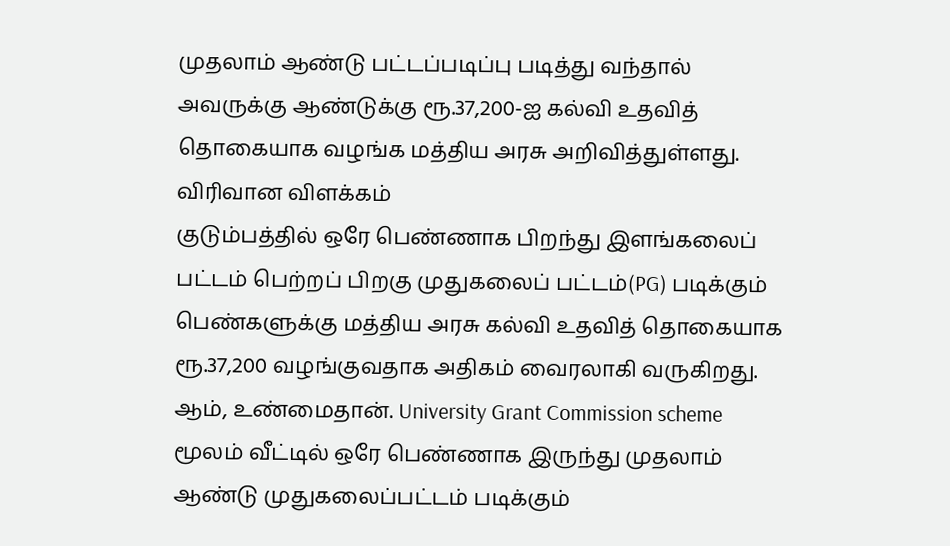முதலாம் ஆண்டு பட்டப்படிப்பு படித்து வந்தால் அவருக்கு ஆண்டுக்கு ரூ.37,200-ஐ கல்வி உதவித் தொகையாக வழங்க மத்திய அரசு அறிவித்துள்ளது.
விரிவான விளக்கம்
குடும்பத்தில் ஒரே பெண்ணாக பிறந்து இளங்கலைப் பட்டம் பெற்றப் பிறகு முதுகலைப் பட்டம்(PG) படிக்கும் பெண்களுக்கு மத்திய அரசு கல்வி உதவித் தொகையாக ரூ.37,200 வழங்குவதாக அதிகம் வைரலாகி வருகிறது.
ஆம், உண்மைதான். University Grant Commission scheme மூலம் வீட்டில் ஒரே பெண்ணாக இருந்து முதலாம் ஆண்டு முதுகலைப்பட்டம் படிக்கும்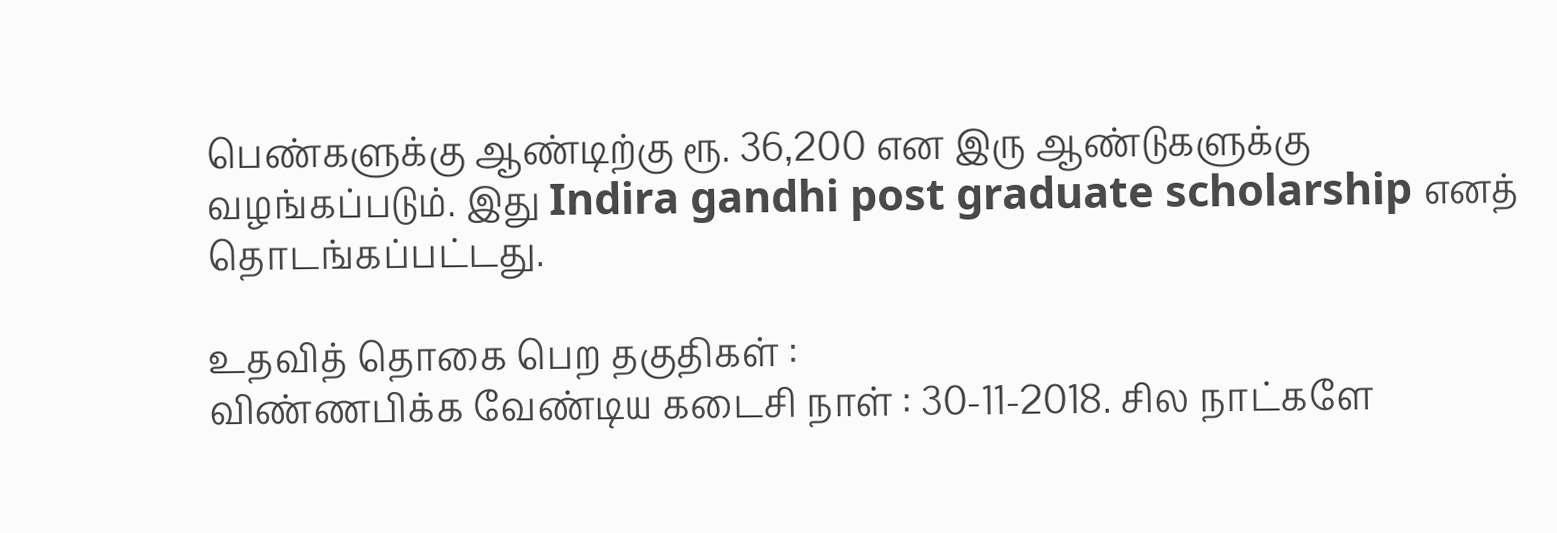பெண்களுக்கு ஆண்டிற்கு ரூ. 36,200 என இரு ஆண்டுகளுக்கு வழங்கப்படும். இது Indira gandhi post graduate scholarship எனத் தொடங்கப்பட்டது.

உதவித் தொகை பெற தகுதிகள் :
விண்ணபிக்க வேண்டிய கடைசி நாள் : 30-11-2018. சில நாட்களே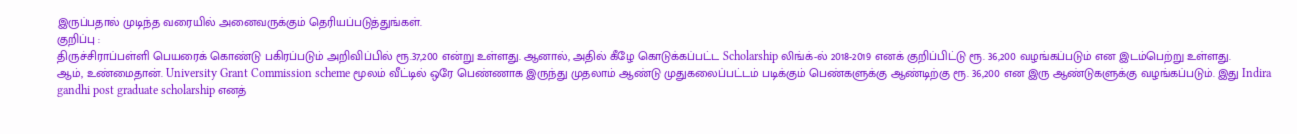இருப்பதால் முடிந்த வரையில் அனைவருக்கும் தெரியப்படுத்துங்கள்.
குறிப்பு :
திருச்சிராப்பள்ளி பெயரைக் கொண்டு பகிரப்படும் அறிவிப்பில் ரூ.37,200 என்று உள்ளது. ஆனால், அதில் கீழே கொடுக்கப்பட்ட Scholarship லிங்க்-ல் 2018-2019 எனக் குறிப்பிட்டு ரூ. 36,200 வழங்கப்படும் என இடம்பெற்று உள்ளது.
ஆம், உண்மைதான். University Grant Commission scheme மூலம் வீட்டில் ஒரே பெண்ணாக இருந்து முதலாம் ஆண்டு முதுகலைப்பட்டம் படிக்கும் பெண்களுக்கு ஆண்டிற்கு ரூ. 36,200 என இரு ஆண்டுகளுக்கு வழங்கப்படும். இது Indira gandhi post graduate scholarship எனத்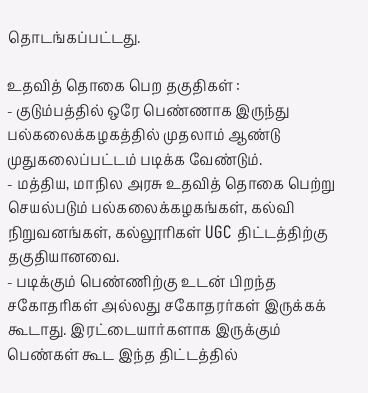தொடங்கப்பட்டது.

உதவித் தொகை பெற தகுதிகள் :
- குடும்பத்தில் ஒரே பெண்ணாக இருந்து பல்கலைக்கழகத்தில் முதலாம் ஆண்டு முதுகலைப்பட்டம் படிக்க வேண்டும்.
- மத்திய, மாநில அரசு உதவித் தொகை பெற்று செயல்படும் பல்கலைக்கழகங்கள், கல்வி நிறுவனங்கள், கல்லூரிகள் UGC திட்டத்திற்கு தகுதியானவை.
- படிக்கும் பெண்ணிற்கு உடன் பிறந்த சகோதரிகள் அல்லது சகோதரர்கள் இருக்கக் கூடாது. இரட்டையார்களாக இருக்கும் பெண்கள் கூட இந்த திட்டத்தில்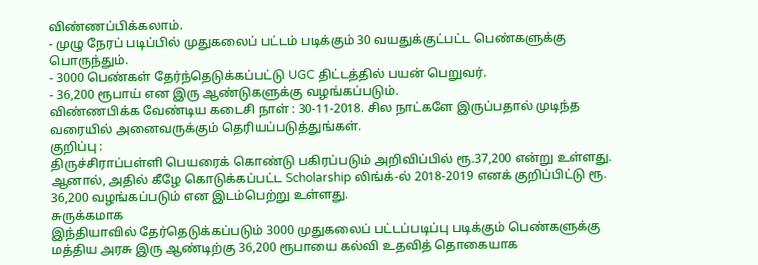விண்ணப்பிக்கலாம்.
- முழு நேரப் படிப்பில் முதுகலைப் பட்டம் படிக்கும் 30 வயதுக்குட்பட்ட பெண்களுக்கு பொருந்தும்.
- 3000 பெண்கள் தேர்ந்தெடுக்கப்பட்டு UGC திட்டத்தில் பயன் பெறுவர்.
- 36,200 ரூபாய் என இரு ஆண்டுகளுக்கு வழங்கப்படும்.
விண்ணபிக்க வேண்டிய கடைசி நாள் : 30-11-2018. சில நாட்களே இருப்பதால் முடிந்த வரையில் அனைவருக்கும் தெரியப்படுத்துங்கள்.
குறிப்பு :
திருச்சிராப்பள்ளி பெயரைக் கொண்டு பகிரப்படும் அறிவிப்பில் ரூ.37,200 என்று உள்ளது. ஆனால், அதில் கீழே கொடுக்கப்பட்ட Scholarship லிங்க்-ல் 2018-2019 எனக் குறிப்பிட்டு ரூ. 36,200 வழங்கப்படும் என இடம்பெற்று உள்ளது.
சுருக்கமாக
இந்தியாவில் தேர்தெடுக்கப்படும் 3000 முதுகலைப் பட்டப்படிப்பு படிக்கும் பெண்களுக்கு மத்திய அரசு இரு ஆண்டிற்கு 36,200 ரூபாயை கல்வி உதவித் தொகையாக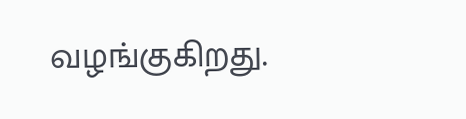வழங்குகிறது.